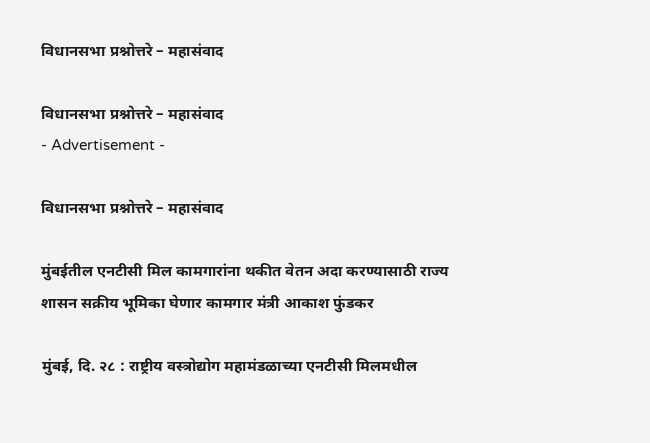विधानसभा प्रश्नोत्तरे – महासंवाद

विधानसभा प्रश्नोत्तरे – महासंवाद
- Advertisement -

विधानसभा प्रश्नोत्तरे – महासंवाद

मुंबईतील एनटीसी मिल कामगारांना थकीत वेतन अदा करण्यासाठी राज्य शासन सक्रीय भूमिका घेणार कामगार मंत्री आकाश फुंडकर

मुंबई, दि. २८ : राष्ट्रीय वस्त्रोद्योग महामंडळाच्या एनटीसी मिलमधील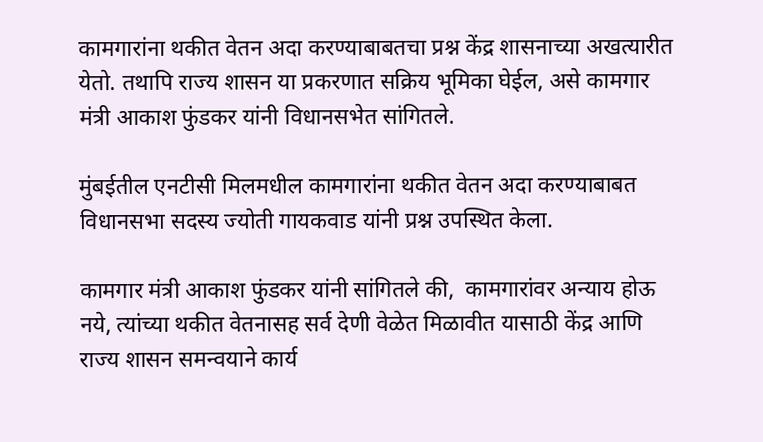कामगारांना थकीत वेतन अदा करण्याबाबतचा प्रश्न केंद्र शासनाच्या अखत्यारीत येतो. तथापि राज्य शासन या प्रकरणात सक्रिय भूमिका घेईल, असे कामगार मंत्री आकाश फुंडकर यांनी विधानसभेत सांगितले.

मुंबईतील एनटीसी मिलमधील कामगारांना थकीत वेतन अदा करण्याबाबत  विधानसभा सदस्य ज्योती गायकवाड यांनी प्रश्न उपस्थित केला.

कामगार मंत्री आकाश फुंडकर यांनी सांगितले की,  कामगारांवर अन्याय होऊ नये, त्यांच्या थकीत वेतनासह सर्व देणी वेळेत मिळावीत यासाठी केंद्र आणि राज्य शासन समन्वयाने कार्य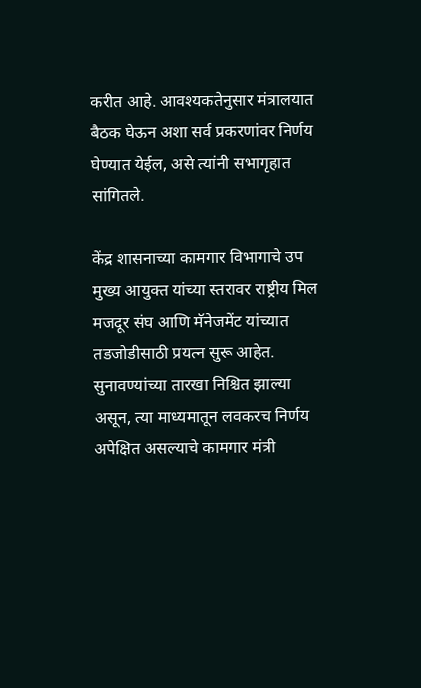करीत आहे. आवश्यकतेनुसार मंत्रालयात बैठक घेऊन अशा सर्व प्रकरणांवर निर्णय घेण्यात येईल, असे त्यांनी सभागृहात सांगितले.

केंद्र शासनाच्या कामगार विभागाचे उप मुख्य आयुक्त यांच्या स्तरावर राष्ट्रीय मिल मजदूर संघ आणि मॅनेजमेंट यांच्यात तडजोडीसाठी प्रयत्न सुरू आहेत. सुनावण्यांच्या तारखा निश्चित झाल्या असून, त्या माध्यमातून लवकरच निर्णय अपेक्षित असल्याचे कामगार मंत्री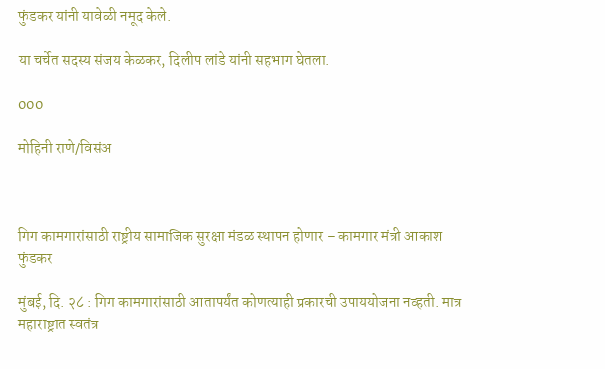फुंडकर यांनी यावेळी नमूद केले.

या चर्चेत सदस्य संजय केळकर, दिलीप लांडे यांनी सहभाग घेतला.

000

मोहिनी राणे/विसंअ



गिग कामगारांसाठी राष्ट्रीय सामाजिक सुरक्षा मंडळ स्थापन होणार – कामगार मंत्री आकाश फुंडकर

मुंबई, दि. २८ : गिग कामगारांसाठी आतापर्यंत कोणत्याही प्रकारची उपाययोजना नव्हती. मात्र  महाराष्ट्रात स्वतंत्र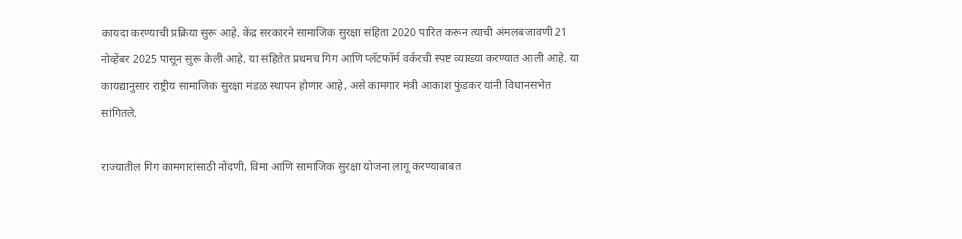कायदा करण्याची प्रक्रिया सुरू आहे. केंद्र सरकारने सामाजिक सुरक्षा संहिता 2020 पारित करून त्याची अंमलबजावणी 21 नोव्हेंबर 2025 पासून सुरू केली आहे. या संहितेत प्रथमच गिग आणि प्लॅटफॉर्म वर्करची स्पष्ट व्याख्या करण्यात आली आहे. या कायद्यानुसार राष्ट्रीय सामाजिक सुरक्षा मंडळ स्थापन होणार आहे, असे कामगार मंत्री आकाश फुंडकर यांनी विधानसभेत सांगितले.

राज्यातील गिग कामगारांसाठी नोंदणी, विमा आणि सामाजिक सुरक्षा योजना लागू करण्याबाबत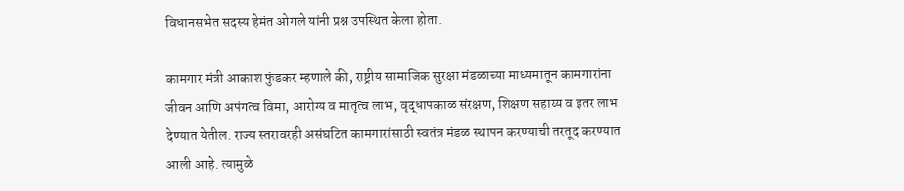विधानसभेत सदस्य हेमंत ओगले यांनी प्रश्न उपस्थित केला होता.

कामगार मंत्री आकाश फुंडकर म्हणाले की, राष्ट्रीय सामाजिक सुरक्षा मंडळाच्या माध्यमातून कामगारांना  जीवन आणि अपंगत्व विमा, आरोग्य व मातृत्व लाभ, वृद्धापकाळ संरक्षण, शिक्षण सहाय्य व इतर लाभ देण्यात येतील. राज्य स्तरावरही असंघटित कामगारांसाठी स्वतंत्र मंडळ स्थापन करण्याची तरतूद करण्यात आली आहे. त्यामुळे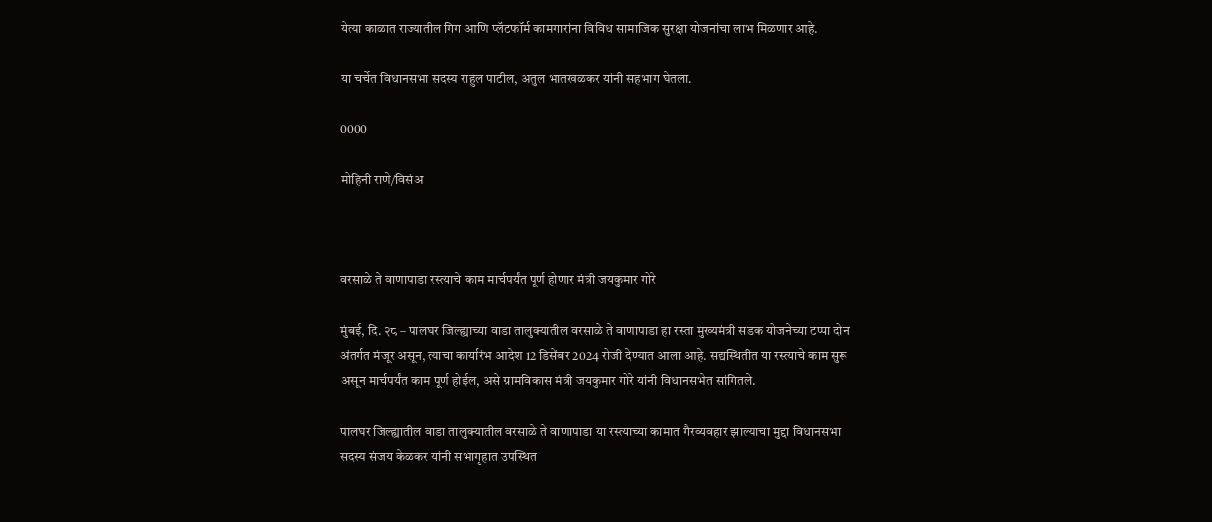येत्या काळात राज्यातील गिग आणि प्लॅटफॉर्म कामगारांना विविध सामाजिक सुरक्षा योजनांचा लाभ मिळणार आहे.

या चर्चेत विधानसभा सदस्य राहुल पाटील, अतुल भातखळकर यांनी सहभाग घेतला.

0000

मोहिनी राणे/विसंअ



वरसाळे ते वाणापाडा रस्त्याचे काम मार्चपर्यंत पूर्ण होणार मंत्री जयकुमार गोरे

मुंबई, दि. २८ – पालघर जिल्ह्याच्या वाडा तालुक्यातील वरसाळे ते वाणापाडा हा रस्ता मुख्यमंत्री सडक योजनेच्या टप्पा दोन अंतर्गत मंजूर असून, त्याचा कार्यारंभ आदेश 12 डिसेंबर 2024 रोजी देण्यात आला आहे. सद्यस्थितीत या रस्त्याचे काम सुरू असून मार्चपर्यंत काम पूर्ण होईल, असे ग्रामविकास मंत्री जयकुमार गोरे यांनी विधानसभेत सांगितले.

पालघर जिल्ह्यातील वाडा तालुक्यातील वरसाळे ते वाणापाडा या रस्त्याच्या कामात गैरव्यवहार झाल्याचा मुद्दा विधानसभा सदस्य संजय केळकर यांनी सभागृहात उपस्थित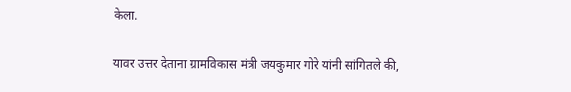केला.

यावर उत्तर देताना ग्रामविकास मंत्री जयकुमार गोरे यांनी सांगितले की,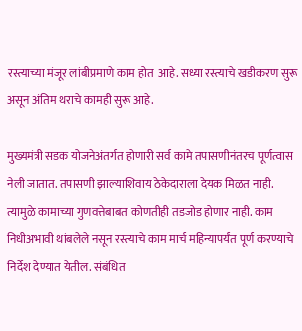रस्त्याच्या मंजूर लांबीप्रमाणे काम होत  आहे. सध्या रस्त्याचे खडीकरण सुरू असून अंतिम थराचे कामही सुरू आहे.

मुख्यमंत्री सडक योजनेअंतर्गत होणारी सर्व कामे तपासणीनंतरच पूर्णत्वास नेली जातात. तपासणी झाल्याशिवाय ठेकेदाराला देयक मिळत नाही. त्यामुळे कामाच्या गुणवत्तेबाबत कोणतीही तडजोड होणार नाही. काम निधीअभावी थांबलेले नसून रस्त्याचे काम मार्च महिन्यापर्यंत पूर्ण करण्याचे निर्देश देण्यात येतील. संबंधित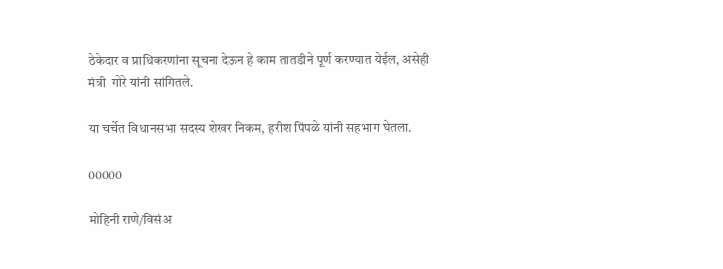ठेकेदार व प्राधिकरणांना सूचना देऊन हे काम तातडीने पूर्ण करण्यात येईल, असेही मंत्री  गोरे यांनी सांगितले.

या चर्चेत विधानसभा सदस्य शेखर निकम, हरीश पिंपळे यांनी सहभाग घेतला.

00000

मोहिनी राणे/विसंअ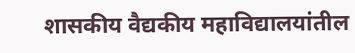शासकीय वैद्यकीय महाविद्यालयांतील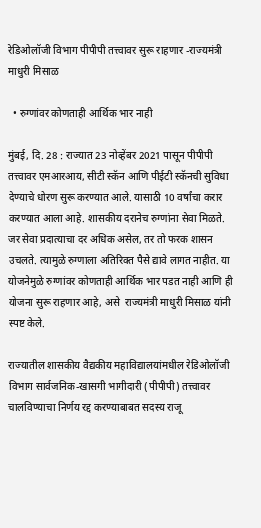रेडिओलॉजी विभाग पीपीपी तत्त्वावर सुरू राहणार -राज्यमंत्री माधुरी मिसाळ

  • रुग्णांवर कोणताही आर्थिक भार नाही

मुंबई, दि. 28 : राज्यात 23 नोव्हेंबर 2021 पासून पीपीपी तत्त्वावर एमआरआय, सीटी स्कॅन आणि पीईटी स्कॅनची सुविधा देण्याचे धोरण सुरू करण्यात आले. यासाठी 10 वर्षांचा करार करण्यात आला आहे. शासकीय दरानेच रुग्णांना सेवा मिळते. जर सेवा प्रदात्याचा दर अधिक असेल, तर तो फरक शासन उचलते. त्यामुळे रुग्णाला अतिरिक्त पैसे द्यावे लागत नाहीत. या योजनेमुळे रुग्णांवर कोणताही आर्थिक भार पडत नाही आणि ही योजना सुरू राहणार आहे, असे  राज्यमंत्री माधुरी मिसाळ यांनी स्पष्ट केले.

राज्यातील शासकीय वैद्यकीय महाविद्यालयांमधील रेडिओलॉजी विभाग सार्वजनिक-खासगी भागीदारी (पीपीपी) तत्त्वावर चालविण्याचा निर्णय रद्द करण्याबाबत सदस्य राजू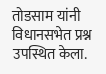तोडसाम यांनी विधानसभेत प्रश्न उपस्थित केला.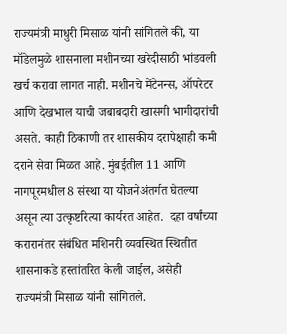राज्यमंत्री माधुरी मिसाळ यांनी सांगितले की, या मॉडेलमुळे शासनाला मशीनच्या खरेदीसाठी भांडवली खर्च करावा लागत नाही. मशीनचे मेंटेनन्स, ऑपरेटर आणि देखभाल याची जबाबदारी खासगी भागीदारांची असते. काही ठिकाणी तर शासकीय दरापेक्षाही कमी दराने सेवा मिळत आहे. मुंबईतील 11 आणि नागपूरमधील 8 संस्था या योजनेअंतर्गत घेतल्या असून त्या उत्कृष्टरित्या कार्यरत आहेत.  दहा वर्षांच्या करारानंतर संबंधित मशिनरी व्यवस्थित स्थितीत शासनाकडे हस्तांतरित केली जाईल, असेही राज्यमंत्री मिसाळ यांनी सांगितले.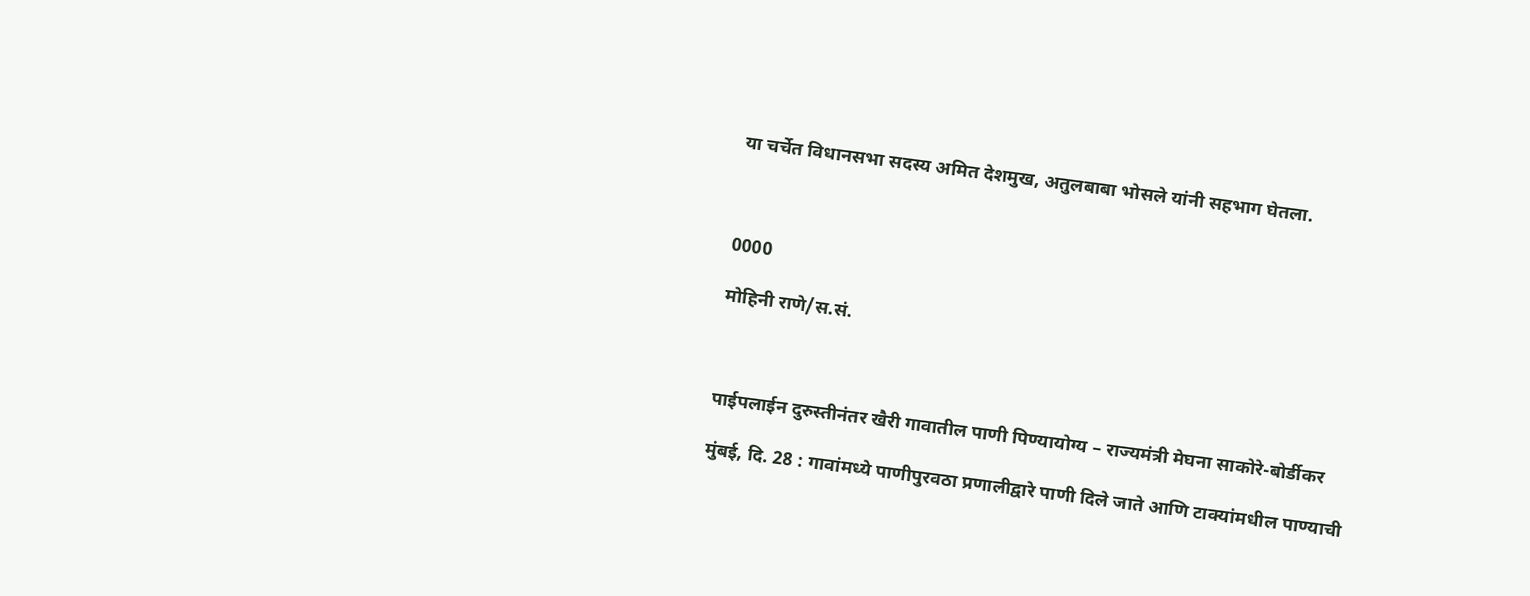या चर्चेत विधानसभा सदस्य अमित देशमुख, अतुलबाबा भोसले यांनी सहभाग घेतला.



0000

मोहिनी राणे/स.सं.



पाईपलाईन दुरुस्तीनंतर खैरी गावातील पाणी पिण्यायोग्य – राज्यमंत्री मेघना साकोरे-बोर्डीकर

मुंबई, दि. 28 : गावांमध्ये पाणीपुरवठा प्रणालीद्वारे पाणी दिले जाते आणि टाक्यांमधील पाण्याची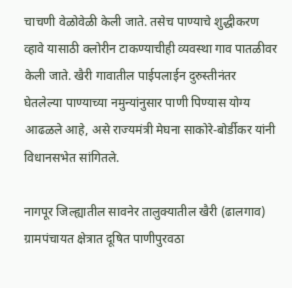चाचणी वेळोवेळी केली जाते. तसेच पाण्याचे शुद्धीकरण व्हावे यासाठी क्लोरीन टाकण्याचीही व्यवस्था गाव पातळीवर केली जाते. खैरी गावातील पाईपलाईन दुरुस्तीनंतर घेतलेल्या पाण्याच्या नमुन्यांनुसार पाणी पिण्यास योग्य आढळले आहे, असे राज्यमंत्री मेघना साकोरे-बोर्डीकर यांनी  विधानसभेत सांगितले.

नागपूर जिल्ह्यातील सावनेर तालुक्यातील खैरी (ढालगाव) ग्रामपंचायत क्षेत्रात दूषित पाणीपुरवठा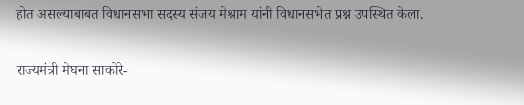होत असल्याबाबत विधानसभा सदस्य संजय मेश्राम यांनी विधानसभेत प्रश्न उपस्थित केला.

राज्यमंत्री मेघना साकोरे-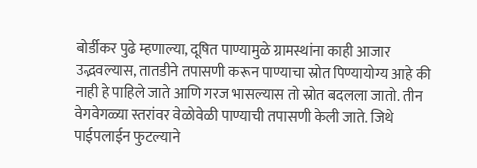बोर्डीकर पुढे म्हणाल्या, दूषित पाण्यामुळे ग्रामस्थांना काही आजार उद्भवल्यास, तातडीने तपासणी करून पाण्याचा स्रोत पिण्यायोग्य आहे की नाही हे पाहिले जाते आणि गरज भासल्यास तो स्रोत बदलला जातो. तीन वेगवेगळ्या स्तरांवर वेळोवेळी पाण्याची तपासणी केली जाते. जिथे पाईपलाईन फुटल्याने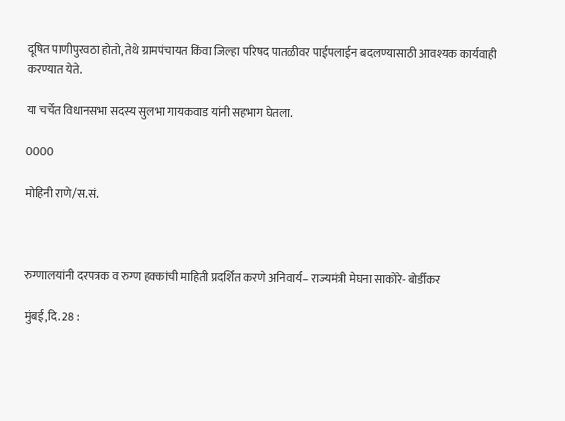दूषित पाणीपुरवठा होतो, तेथे ग्रामपंचायत किंवा जिल्हा परिषद पातळीवर पाईपलाईन बदलण्यासाठी आवश्यक कार्यवाही करण्यात येते.

या चर्चेत विधानसभा सदस्य सुलभा गायकवाड यांनी सहभाग घेतला.

0000

मोहिनी राणे/स.सं.



रुग्णालयांनी दरपत्रक व रुग्ण हक्कांची माहिती प्रदर्शित करणे अनिवार्य– राज्यमंत्री मेघना साकोरे- बोर्डीकर

मुंबई,दि. 28 :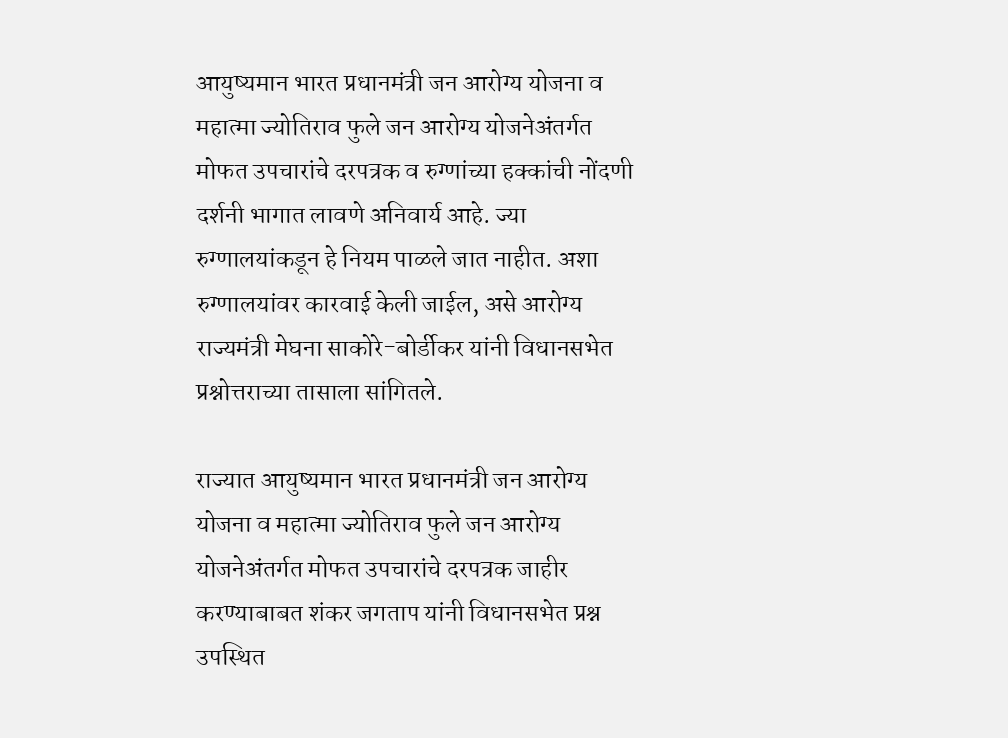आयुष्यमान भारत प्रधानमंत्री जन आरोग्य योजना व महात्मा ज्योतिराव फुले जन आरोग्य योजनेअंतर्गत मोफत उपचारांचे दरपत्रक व रुग्णांच्या हक्कांची नोंदणी दर्शनी भागात लावणे अनिवार्य आहे. ज्या रुग्णालयांकडून हे नियम पाळले जात नाहीत. अशा रुग्णालयांवर कारवाई केली जाईल, असे आरोग्य राज्यमंत्री मेघना साकोरे-बोर्डीकर यांनी विधानसभेत प्रश्नोत्तराच्या तासाला सांगितले.

राज्यात आयुष्यमान भारत प्रधानमंत्री जन आरोग्य योजना व महात्मा ज्योतिराव फुले जन आरोग्य योजनेअंतर्गत मोफत उपचारांचे दरपत्रक जाहीर करण्याबाबत शंकर जगताप यांनी विधानसभेत प्रश्न उपस्थित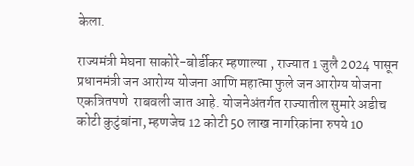केला.

राज्यमंत्री मेघना साकोरे-बोर्डीकर म्हणाल्या , राज्यात 1 जुलै 2024 पासून प्रधानमंत्री जन आरोग्य योजना आणि महात्मा फुले जन आरोग्य योजना एकत्रितपणे  राबवली जात आहे. योजनेअंतर्गत राज्यातील सुमारे अडीच कोटी कुटुंबांना, म्हणजेच 12 कोटी 50 लाख नागरिकांना रुपये 10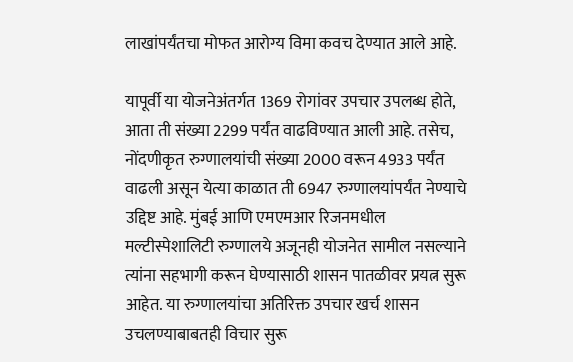लाखांपर्यंतचा मोफत आरोग्य विमा कवच देण्यात आले आहे.

यापूर्वी या योजनेअंतर्गत 1369 रोगांवर उपचार उपलब्ध होते, आता ती संख्या 2299 पर्यंत वाढविण्यात आली आहे. तसेच, नोंदणीकृत रुग्णालयांची संख्या 2000 वरून 4933 पर्यंत वाढली असून येत्या काळात ती 6947 रुग्णालयांपर्यंत नेण्याचे उद्दिष्ट आहे. मुंबई आणि एमएमआर रिजनमधील मल्टीस्पेशालिटी रुग्णालये अजूनही योजनेत सामील नसल्याने त्यांना सहभागी करून घेण्यासाठी शासन पातळीवर प्रयत्न सुरू आहेत. या रुग्णालयांचा अतिरिक्त उपचार खर्च शासन उचलण्याबाबतही विचार सुरू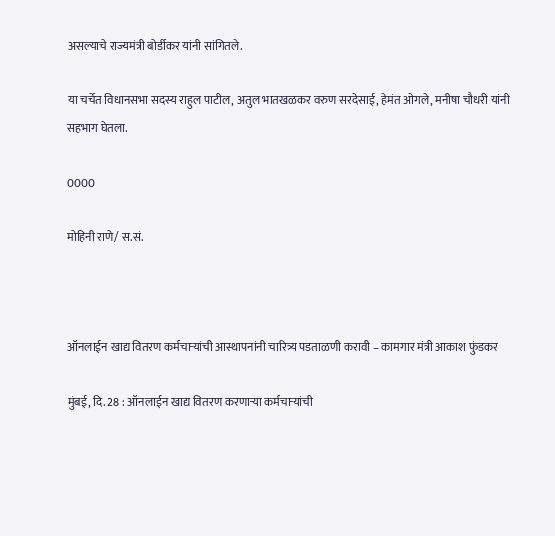असल्याचे राज्यमंत्री बोर्डीकर यांनी सांगितले.

या चर्चेत विधानसभा सदस्य राहुल पाटील, अतुल भातखळकर वरुण सरदेसाई, हेमंत ओगले, मनीषा चौधरी यांनी सहभाग घेतला.

0000

मोहिनी राणे/ स.सं.



ऑनलाईन खाद्य वितरण कर्मचाऱ्यांची आस्थापनांनी चारित्र्य पडताळणी करावी – कामगार मंत्री आकाश फुंडकर

मुंबई, दि. 28 : ऑनलाईन खाद्य वितरण करणाऱ्या कर्मचाऱ्यांची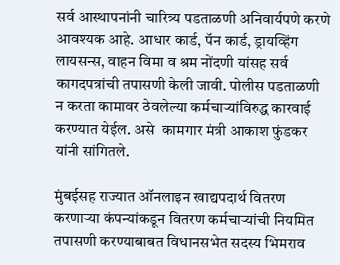सर्व आस्थापनांनी चारित्र्य पडताळणी अनिवार्यपणे करणे आवश्यक आहे. आधार कार्ड, पॅन कार्ड, ड्रायव्हिंग लायसन्स, वाहन विमा व श्रम नोंदणी यांसह सर्व कागदपत्रांची तपासणी केली जावी. पोलीस पडताळणी न करता कामावर ठेवलेल्या कर्मचाऱ्यांविरुद्ध कारवाई करण्यात येईल. असे  कामगार मंत्री आकाश फुंडकर यांनी सांगितले.

मुंबईसह राज्यात ऑनलाइन खाद्यपदार्थ वितरण करणाऱ्या कंपन्यांकडून वितरण कर्मचाऱ्यांची नियमित तपासणी करण्याबाबत विधानसभेत सदस्य भिमराव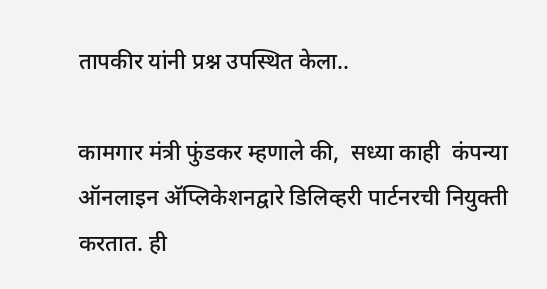तापकीर यांनी प्रश्न उपस्थित केला..

कामगार मंत्री फुंडकर म्हणाले की,  सध्या काही  कंपन्या ऑनलाइन अ‍ॅप्लिकेशनद्वारे डिलिव्हरी पार्टनरची नियुक्ती करतात. ही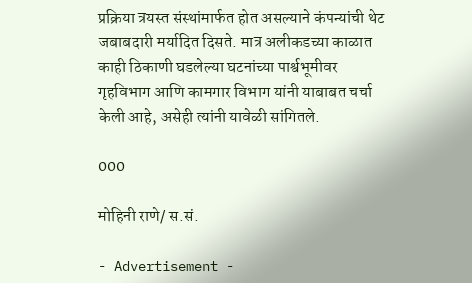प्रक्रिया त्रयस्त संस्थांमार्फत होत असल्याने कंपन्यांची थेट जबाबदारी मर्यादित दिसते. मात्र अलीकडच्या काळात काही ठिकाणी घडलेल्या घटनांच्या पार्श्वभूमीवर गृहविभाग आणि कामगार विभाग यांनी याबाबत चर्चा केली आहे, असेही त्यांनी यावेळी सांगितले.

000

मोहिनी राणे/ स.सं.

- Advertisement -